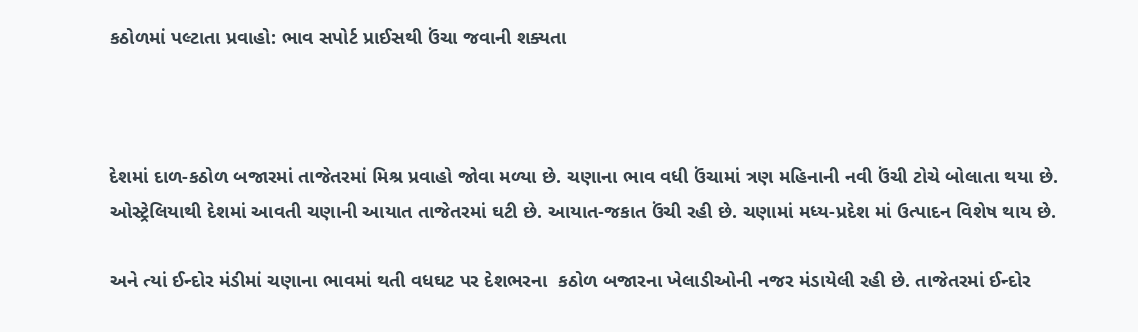કઠોળમાં પલ્ટાતા પ્રવાહો: ભાવ સપોર્ટ પ્રાઈસથી ઉંચા જવાની શક્યતા



દેશમાં દાળ-કઠોળ બજારમાં તાજેતરમાં મિશ્ર પ્રવાહો જોવા મળ્યા છે. ચણાના ભાવ વધી ઉંચામાં ત્રણ મહિનાની નવી ઉંચી ટોચે બોલાતા થયા છે. ઓસ્ટ્રેલિયાથી દેશમાં આવતી ચણાની આયાત તાજેતરમાં ઘટી છે. આયાત-જકાત ઉંચી રહી છે. ચણામાં મધ્ય-પ્રદેશ માં ઉત્પાદન વિશેષ થાય છે.

અને ત્યાં ઈન્દોર મંડીમાં ચણાના ભાવમાં થતી વધઘટ પર દેશભરના  કઠોળ બજારના ખેલાડીઓની નજર મંડાયેલી રહી છે. તાજેતરમાં ઈન્દોર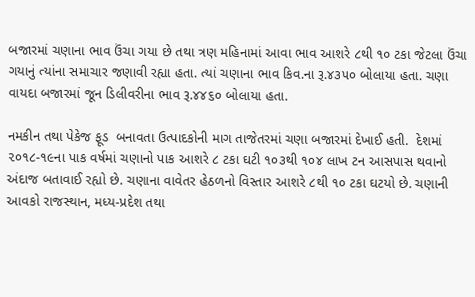બજારમાં ચણાના ભાવ ઉંચા ગયા છે તથા ત્રણ મહિનામાં આવા ભાવ આશરે ૮થી ૧૦ ટકા જેટલા ઉંચા ગયાનું ત્યાંના સમાચાર જણાવી રહ્યા હતા. ત્યાં ચણાના ભાવ કિવ.ના રૂ.૪૩૫૦ બોલાયા હતા. ચણા વાયદા બજારમાં જૂન ડિલીવરીના ભાવ રૂ.૪૪૬૦ બોલાયા હતા.

નમકીન તથા પેકેજ ફૂડ  બનાવતા ઉત્પાદકોની માગ તાજેતરમાં ચણા બજારમાં દેખાઈ હતી.  દેશમાં ૨૦૧૮-૧૯ના પાક વર્ષમાં ચણાનો પાક આશરે ૮ ટકા ઘટી ૧૦૩થી ૧૦૪ લાખ ટન આસપાસ થવાનો અંદાજ બતાવાઈ રહ્યો છે. ચણાના વાવેતર હેઠળનો વિસ્તાર આશરે ૮થી ૧૦ ટકા ઘટયો છે. ચણાની આવકો રાજસ્થાન, મધ્ય-પ્રદેશ તથા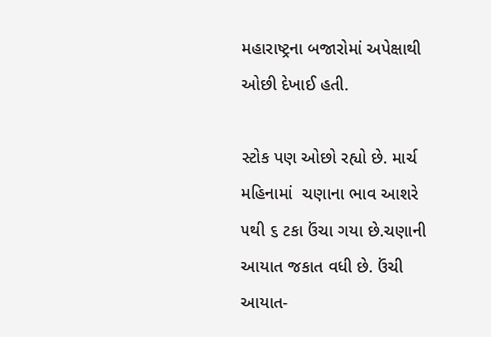મહારાષ્ટ્રના બજારોમાં અપેક્ષાથી ઓછી દેખાઈ હતી.

સ્ટોક પણ ઓછો રહ્યો છે. માર્ચ મહિનામાં  ચણાના ભાવ આશરે ૫થી ૬ ટકા ઉંચા ગયા છે.ચણાની આયાત જકાત વધી છે. ઉંચી આયાત-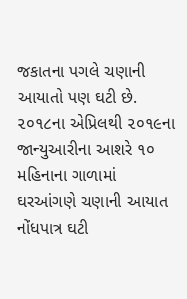જકાતના પગલે ચણાની આયાતો પણ ઘટી છે. ૨૦૧૮ના એપ્રિલથી ૨૦૧૯ના જાન્યુઆરીના આશરે ૧૦ મહિનાના ગાળામાં  ઘરઆંગણે ચણાની આયાત નોંધપાત્ર ઘટી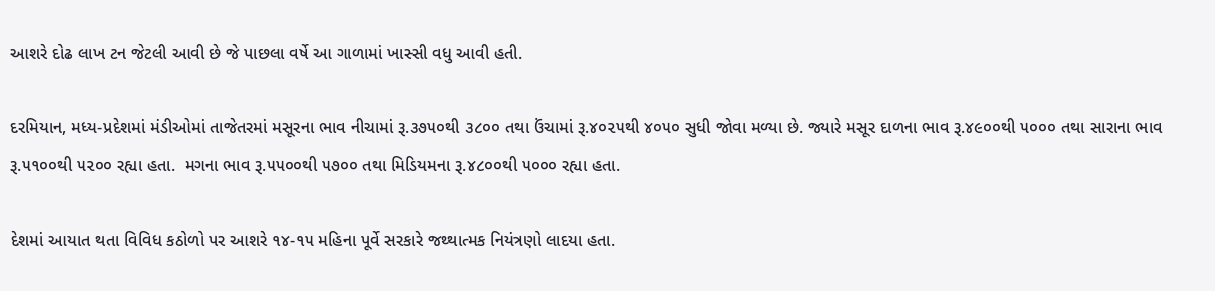આશરે દોઢ લાખ ટન જેટલી આવી છે જે પાછલા વર્ષે આ ગાળામાં ખાસ્સી વધુ આવી હતી.

દરમિયાન, મધ્ય-પ્રદેશમાં મંડીઓમાં તાજેતરમાં મસૂરના ભાવ નીચામાં રૂ.૩૭૫૦થી ૩૮૦૦ તથા ઉંચામાં રૂ.૪૦૨૫થી ૪૦૫૦ સુધી જોવા મળ્યા છે. જ્યારે મસૂર દાળના ભાવ રૂ.૪૯૦૦થી ૫૦૦૦ તથા સારાના ભાવ રૂ.૫૧૦૦થી ૫૨૦૦ રહ્યા હતા.  મગના ભાવ રૂ.૫૫૦૦થી ૫૭૦૦ તથા મિડિયમના રૂ.૪૮૦૦થી ૫૦૦૦ રહ્યા હતા.

દેશમાં આયાત થતા વિવિધ કઠોળો પર આશરે ૧૪-૧૫ મહિના પૂર્વે સરકારે જથ્થાત્મક નિયંત્રણો લાદયા હતા.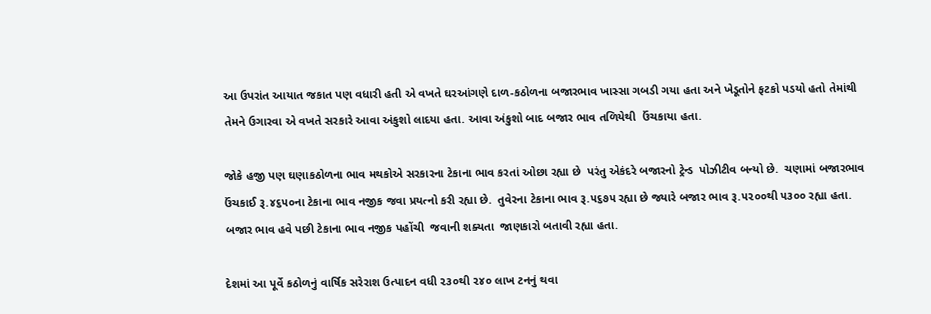આ ઉપરાંત આયાત જકાત પણ વધારી હતી એ વખતે ઘરઆંગણે દાળ-કઠોળના બજારભાવ ખાસ્સા ગબડી ગયા હતા અને ખેડૂતોને ફટકો પડયો હતો તેમાંથી તેમને ઉગારવા એ વખતે સરકારે આવા અંકુશો લાદયા હતા. આવા અંકુશો બાદ બજાર ભાવ તળિયેથી  ઉંચકાયા હતા.

જોકે હજી પણ ઘણાકઠોળના ભાવ મથકોએ સરકારના ટેકાના ભાવ કરતાં ઓછા રહ્યા છે  પરંતુ એકંદરે બજારનો ટ્રેન્ડ  પોઝીટીવ બન્યો છે.  ચણામાં બજારભાવ ઉંચકાઈ રૂ.૪૬૫૦ના ટેકાના ભાવ નજીક જવા પ્રયત્નો કરી રહ્યા છે.  તુવેરના ટેકાના ભાવ રૂ.૫૬૭૫ રહ્યા છે જ્યારે બજાર ભાવ રૂ.૫૨૦૦થી ૫૩૦૦ રહ્યા હતા.  બજાર ભાવ હવે પછી ટેકાના ભાવ નજીક પહોંચી  જવાની શક્યતા  જાણકારો બતાવી રહ્યા હતા.

દેશમાં આ પૂર્વે કઠોળનું વાર્ષિક સરેરાશ ઉત્પાદન વધી ૨૩૦થી ૨૪૦ લાખ ટનનું થવા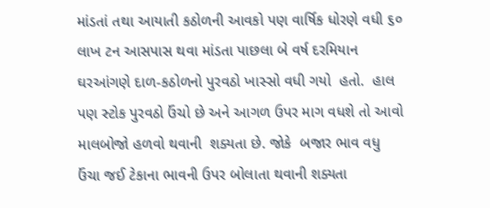માંડતાં તથા આયાતી કઠોળની આવકો પણ વાર્ષિક ધોરણે વધી ૬૦ લાખ ટન આસપાસ થવા માંડતા પાછલા બે વર્ષ દરમિયાન ઘરઆંગણે દાળ-કઠોળનો પુરવઠો ખાસ્સો વધી ગયો  હતો.  હાલ પણ સ્ટોક પુરવઠો ઉંચો છે અને આગળ ઉપર માગ વધશે તો આવો માલબોજો હળવો થવાની  શક્યતા છે. જોકે  બજાર ભાવ વધુ ઉંચા જઈ ટેકાના ભાવની ઉપર બોલાતા થવાની શક્યતા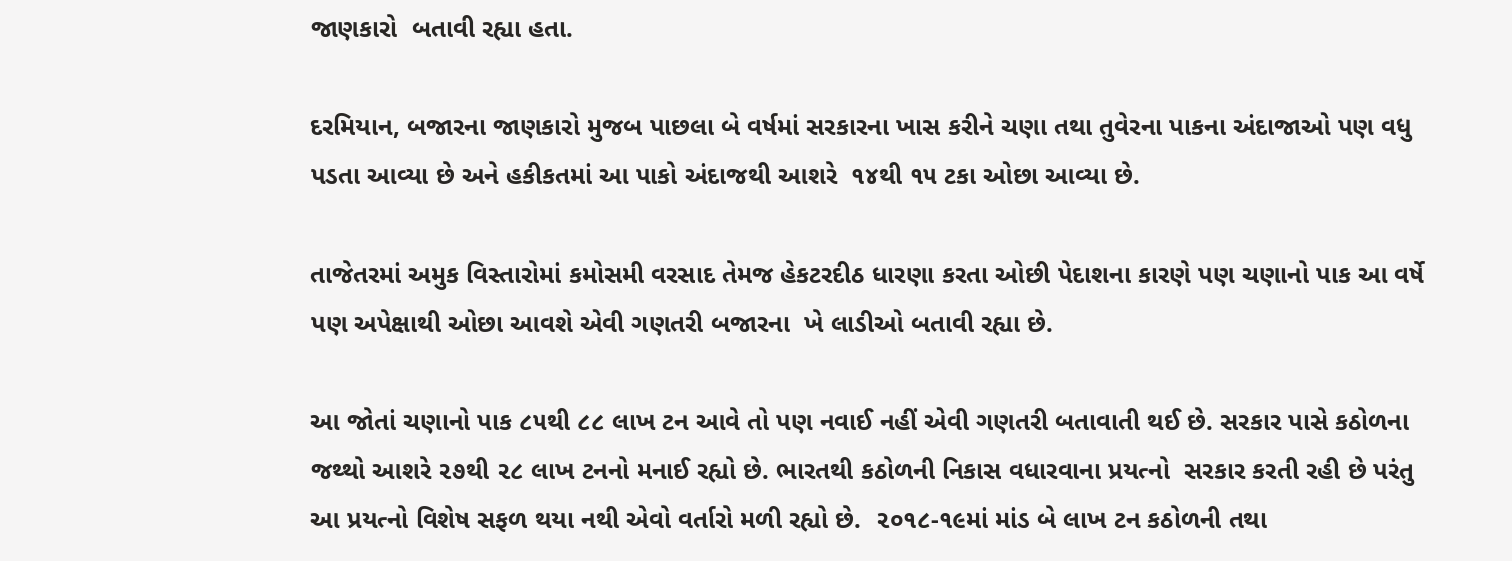જાણકારો  બતાવી રહ્યા હતા.

દરમિયાન, બજારના જાણકારો મુજબ પાછલા બે વર્ષમાં સરકારના ખાસ કરીને ચણા તથા તુવેરના પાકના અંદાજાઓ પણ વધુ પડતા આવ્યા છે અને હકીકતમાં આ પાકો અંદાજથી આશરે  ૧૪થી ૧૫ ટકા ઓછા આવ્યા છે.

તાજેતરમાં અમુક વિસ્તારોમાં કમોસમી વરસાદ તેમજ હેકટરદીઠ ધારણા કરતા ઓછી પેદાશના કારણે પણ ચણાનો પાક આ વર્ષે પણ અપેક્ષાથી ઓછા આવશે એવી ગણતરી બજારના  ખે લાડીઓ બતાવી રહ્યા છે.

આ જોતાં ચણાનો પાક ૮૫થી ૮૮ લાખ ટન આવે તો પણ નવાઈ નહીં એવી ગણતરી બતાવાતી થઈ છે. સરકાર પાસે કઠોળના જથ્થો આશરે ૨૭થી ૨૮ લાખ ટનનો મનાઈ રહ્યો છે. ભારતથી કઠોળની નિકાસ વધારવાના પ્રયત્નો  સરકાર કરતી રહી છે પરંતુ આ પ્રયત્નો વિશેષ સફળ થયા નથી એવો વર્તારો મળી રહ્યો છે.  ૨૦૧૮-૧૯માં માંડ બે લાખ ટન કઠોળની તથા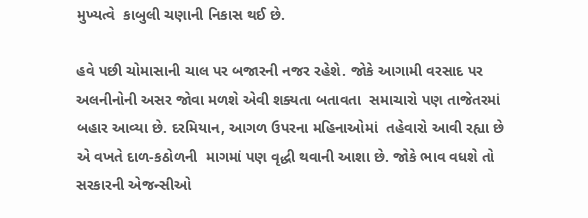મુખ્યત્વે  કાબુલી ચણાની નિકાસ થઈ છે.

હવે પછી ચોમાસાની ચાલ પર બજારની નજર રહેશે. જોકે આગામી વરસાદ પર અલનીનોની અસર જોવા મળશે એવી શક્યતા બતાવતા  સમાચારો પણ તાજેતરમાં બહાર આવ્યા છે. દરમિયાન, આગળ ઉપરના મહિનાઓમાં  તહેવારો આવી રહ્યા છે એ વખતે દાળ-કઠોળની  માગમાં પણ વૃદ્ધી થવાની આશા છે. જોકે ભાવ વધશે તો સરકારની એજન્સીઓ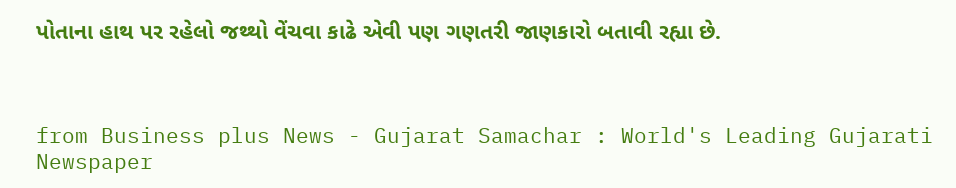પોતાના હાથ પર રહેલો જથ્થો વેંચવા કાઢે એવી પણ ગણતરી જાણકારો બતાવી રહ્યા છે.



from Business plus News - Gujarat Samachar : World's Leading Gujarati Newspaper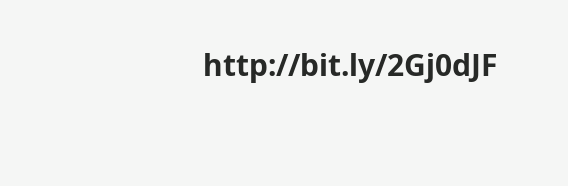http://bit.ly/2Gj0dJF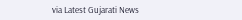via Latest Gujarati News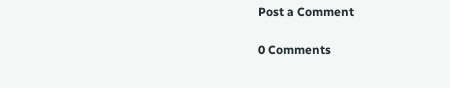Post a Comment

0 Comments